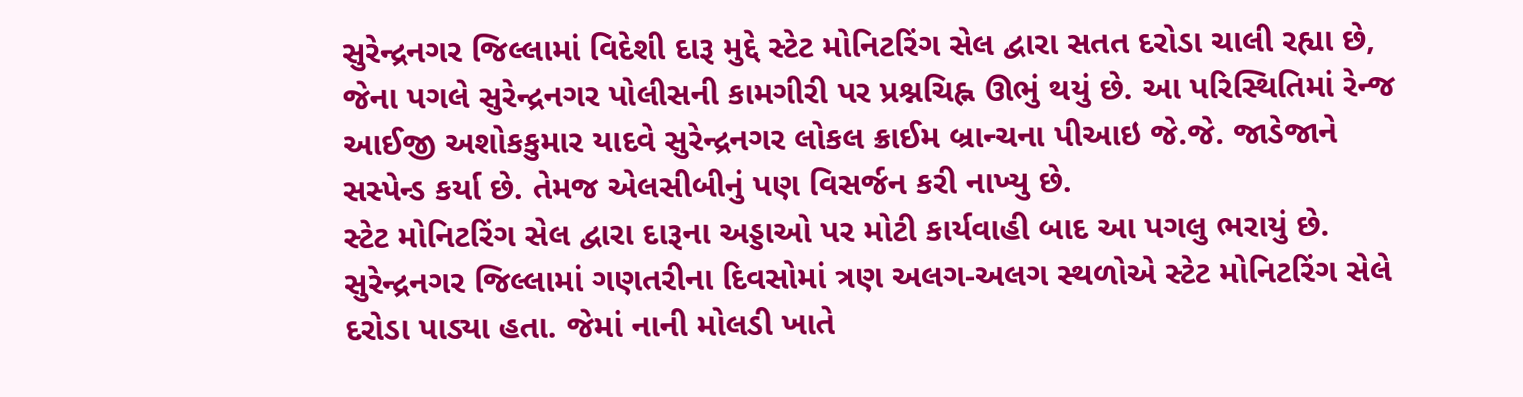સુરેન્દ્રનગર જિલ્લામાં વિદેશી દારૂ મુદ્દે સ્ટેટ મોનિટરિંગ સેલ દ્વારા સતત દરોડા ચાલી રહ્યા છે, જેના પગલે સુરેન્દ્રનગર પોલીસની કામગીરી પર પ્રશ્નચિહ્ન ઊભું થયું છે. આ પરિસ્થિતિમાં રેન્જ આઈજી અશોકકુમાર યાદવે સુરેન્દ્રનગર લોકલ ક્રાઈમ બ્રાન્ચના પીઆઇ જે.જે. જાડેજાને સસ્પેન્ડ કર્યા છે. તેમજ એલસીબીનું પણ વિસર્જન કરી નાખ્યુ છે.
સ્ટેટ મોનિટરિંગ સેલ દ્વારા દારૂના અડ્ડાઓ પર મોટી કાર્યવાહી બાદ આ પગલુ ભરાયું છે.
સુરેન્દ્રનગર જિલ્લામાં ગણતરીના દિવસોમાં ત્રણ અલગ-અલગ સ્થળોએ સ્ટેટ મોનિટરિંગ સેલે દરોડા પાડ્યા હતા. જેમાં નાની મોલડી ખાતે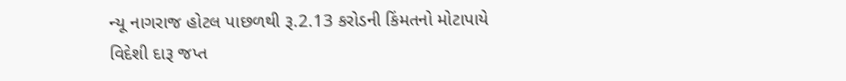ન્યૂ નાગરાજ હોટલ પાછળથી રૂ.2.13 કરોડની કિંમતનો મોટાપાયે વિદેશી દારૂ જપ્ત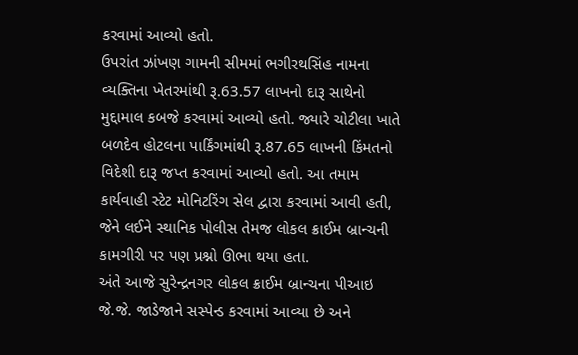કરવામાં આવ્યો હતો.
ઉપરાંત ઝાંખણ ગામની સીમમાં ભગીરથસિંહ નામના વ્યક્તિના ખેતરમાંથી રૂ.63.57 લાખનો દારૂ સાથેનો મુદ્દામાલ કબજે કરવામાં આવ્યો હતો. જ્યારે ચોટીલા ખાતે બળદેવ હોટલના પાર્કિંગમાંથી રૂ.87.65 લાખની કિંમતનો વિદેશી દારૂ જપ્ત કરવામાં આવ્યો હતો. આ તમામ કાર્યવાહી સ્ટેટ મોનિટરિંગ સેલ દ્વારા કરવામાં આવી હતી, જેને લઈને સ્થાનિક પોલીસ તેમજ લોકલ ક્રાઈમ બ્રાન્ચની કામગીરી પર પણ પ્રશ્નો ઊભા થયા હતા.
અંતે આજે સુરેન્દ્રનગર લોકલ ક્રાઈમ બ્રાન્ચના પીઆઇ જે.જે. જાડેજાને સસ્પેન્ડ કરવામાં આવ્યા છે અને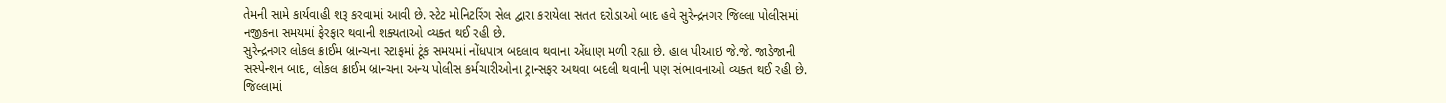તેમની સામે કાર્યવાહી શરૂ કરવામાં આવી છે. સ્ટેટ મોનિટરિંગ સેલ દ્વારા કરાયેલા સતત દરોડાઓ બાદ હવે સુરેન્દ્રનગર જિલ્લા પોલીસમાં નજીકના સમયમાં ફેરફાર થવાની શક્યતાઓ વ્યક્ત થઈ રહી છે.
સુરેન્દ્રનગર લોકલ ક્રાઈમ બ્રાન્ચના સ્ટાફમાં ટૂંક સમયમાં નોંધપાત્ર બદલાવ થવાના એંધાણ મળી રહ્યા છે. હાલ પીઆઇ જે.જે. જાડેજાની સસ્પેન્શન બાદ, લોકલ ક્રાઈમ બ્રાન્ચના અન્ય પોલીસ કર્મચારીઓના ટ્રાન્સફર અથવા બદલી થવાની પણ સંભાવનાઓ વ્યક્ત થઈ રહી છે. જિલ્લામાં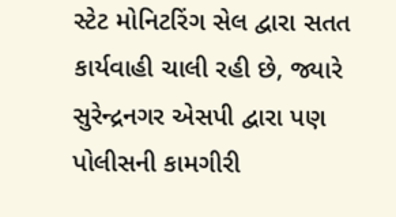સ્ટેટ મોનિટરિંગ સેલ દ્વારા સતત કાર્યવાહી ચાલી રહી છે, જ્યારે સુરેન્દ્રનગર એસપી દ્વારા પણ પોલીસની કામગીરી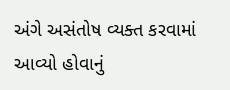અંગે અસંતોષ વ્યક્ત કરવામાં આવ્યો હોવાનું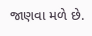જાણવા મળે છે.